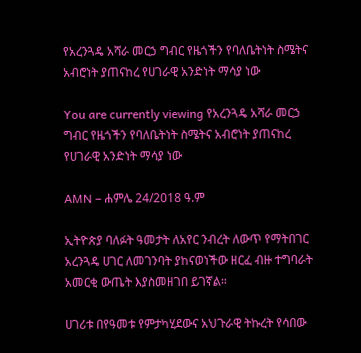የአረንጓዴ አሻራ መርኃ ግብር የዜጎችን የባለቤትነት ስሜትና አብሮነት ያጠናከረ የሀገራዊ አንድነት ማሳያ ነው

You are currently viewing የአረንጓዴ አሻራ መርኃ ግብር የዜጎችን የባለቤትነት ስሜትና አብሮነት ያጠናከረ የሀገራዊ አንድነት ማሳያ ነው

AMN – ሐምሌ 24/2018 ዓ.ም

ኢትዮጵያ ባለፉት ዓመታት ለአየር ንብረት ለውጥ የማትበገር አረንጓዴ ሀገር ለመገንባት ያከናወነችው ዘርፈ ብዙ ተግባራት አመርቂ ውጤት እያስመዘገበ ይገኛል።

ሀገሪቱ በየዓመቱ የምታካሂደውና አህጉራዊ ትኩረት የሳበው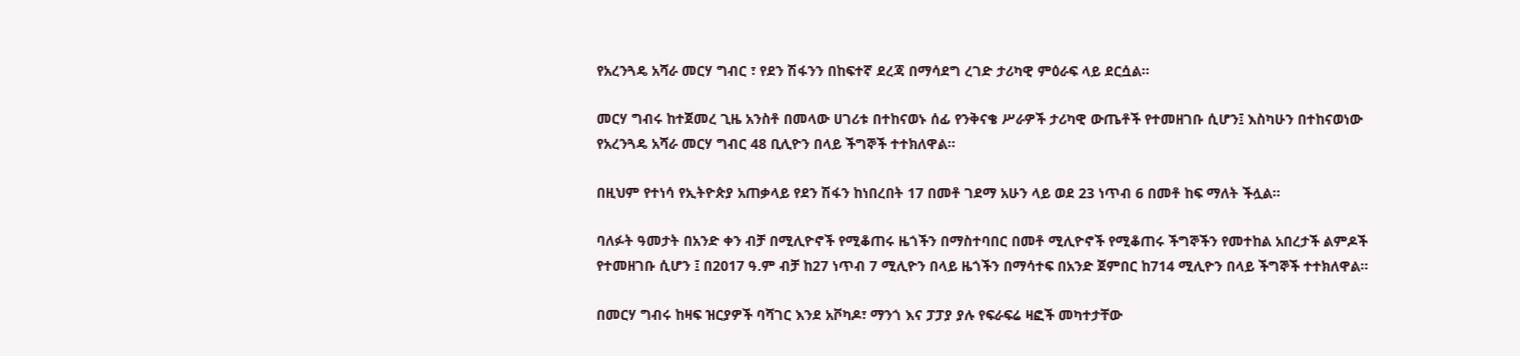የአረንጓዴ አሻራ መርሃ ግብር ፣ የደን ሽፋንን በከፍተኛ ደረጃ በማሳደግ ረገድ ታሪካዊ ምዕራፍ ላይ ደርሷል።

መርሃ ግብሩ ከተጀመረ ጊዜ አንስቶ በመላው ሀገሪቱ በተከናወኑ ሰፊ የንቅናቄ ሥራዎች ታሪካዊ ውጤቶች የተመዘገቡ ሲሆን፤ እስካሁን በተከናወነው የአረንጓዴ አሻራ መርሃ ግብር 48 ቢሊዮን በላይ ችግኞች ተተክለዋል።

በዚህም የተነሳ የኢትዮጵያ አጠቃላይ የደን ሽፋን ከነበረበት 17 በመቶ ገደማ አሁን ላይ ወደ 23 ነጥብ 6 በመቶ ከፍ ማለት ችሏል።

ባለፉት ዓመታት በአንድ ቀን ብቻ በሚሊዮኖች የሚቆጠሩ ዜጎችን በማስተባበር በመቶ ሚሊዮኖች የሚቆጠሩ ችግኞችን የመተከል አበረታች ልምዶች የተመዘገቡ ሲሆን ፤ በ2017 ዓ.ም ብቻ ከ27 ነጥብ 7 ሚሊዮን በላይ ዜጎችን በማሳተፍ በአንድ ጀምበር ከ714 ሚሊዮን በላይ ችግኞች ተተክለዋል።

በመርሃ ግብሩ ከዛፍ ዝርያዎች ባሻገር እንደ አቮካዶ፣ ማንጎ እና ፓፓያ ያሉ የፍራፍሬ ዛፎች መካተታቸው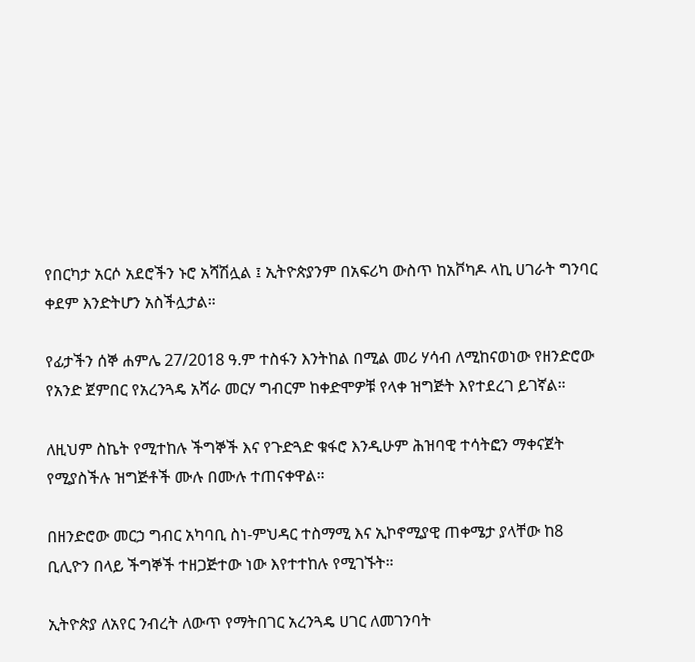የበርካታ አርሶ አደሮችን ኑሮ አሻሽሏል ፤ ኢትዮጵያንም በአፍሪካ ውስጥ ከአቮካዶ ላኪ ሀገራት ግንባር ቀደም እንድትሆን አስችሏታል።

የፊታችን ሰኞ ሐምሌ 27/2018 ዓ.ም ተስፋን እንትከል በሚል መሪ ሃሳብ ለሚከናወነው የዘንድሮው የአንድ ጀምበር የአረንጓዴ አሻራ መርሃ ግብርም ከቀድሞዎቹ የላቀ ዝግጅት እየተደረገ ይገኛል።

ለዚህም ስኬት የሚተከሉ ችግኞች እና የጉድጓድ ቁፋሮ እንዲሁም ሕዝባዊ ተሳትፎን ማቀናጀት የሚያስችሉ ዝግጅቶች ሙሉ በሙሉ ተጠናቀዋል።

በዘንድሮው መርኃ ግብር አካባቢ ስነ-ምህዳር ተስማሚ እና ኢኮኖሚያዊ ጠቀሜታ ያላቸው ከ8 ቢሊዮን በላይ ችግኞች ተዘጋጅተው ነው እየተተከሉ የሚገኙት።

ኢትዮጵያ ለአየር ንብረት ለውጥ የማትበገር አረንጓዴ ሀገር ለመገንባት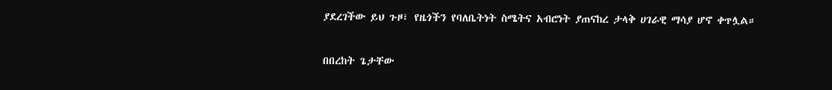ያደረገችው ይህ ጉዞ፣ የዜጎችን የባለቤትነት ስሜትና አብሮነት ያጠናከረ ታላቅ ሀገራዊ ማሳያ ሆኖ ቀጥሏል።

በበረከት ጌታቸው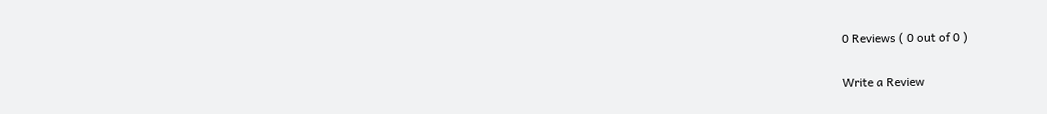0 Reviews ( 0 out of 0 )

Write a Review